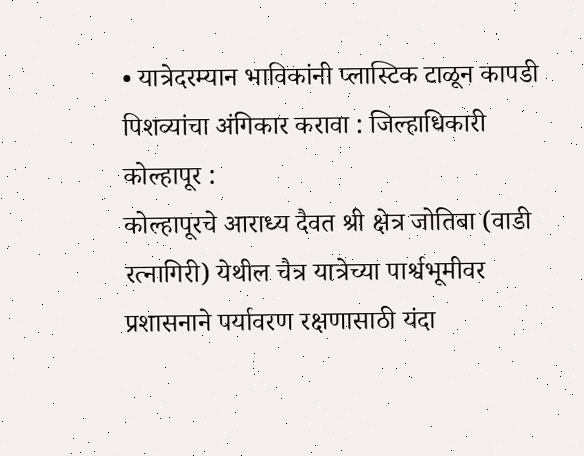• यात्रेदरम्यान भाविकांनी प्लास्टिक टाळून कापडी पिशव्यांचा अंगिकार करावा : जिल्हाधिकारी
कोल्हापूर :
कोल्हापूरचे आराध्य दैवत श्री क्षेत्र जोतिबा (वाडी रत्नागिरी) येथील चैत्र यात्रेच्या पार्श्वभूमीवर प्रशासनाने पर्यावरण रक्षणासाठी यंदा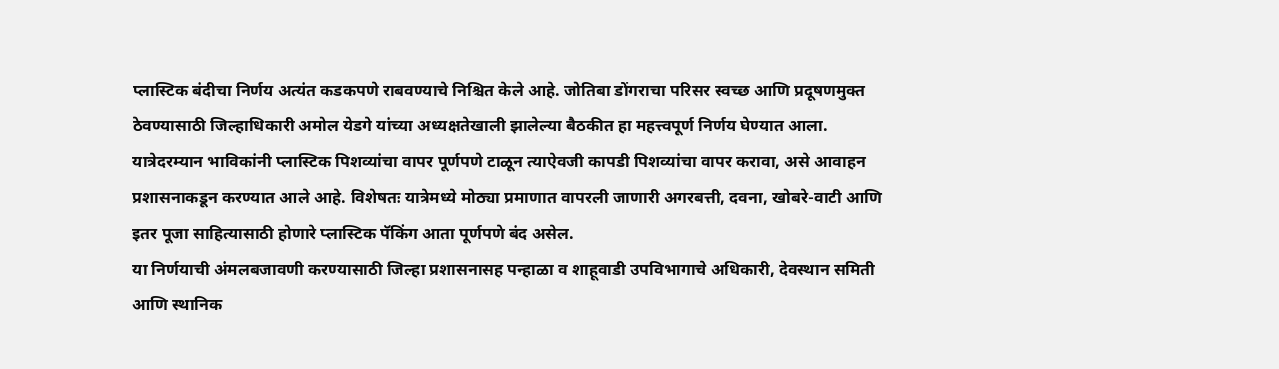प्लास्टिक बंदीचा निर्णय अत्यंत कडकपणे राबवण्याचे निश्चित केले आहे. जोतिबा डोंगराचा परिसर स्वच्छ आणि प्रदूषणमुक्त ठेवण्यासाठी जिल्हाधिकारी अमोल येडगे यांच्या अध्यक्षतेखाली झालेल्या बैठकीत हा महत्त्वपूर्ण निर्णय घेण्यात आला. यात्रेदरम्यान भाविकांनी प्लास्टिक पिशव्यांचा वापर पूर्णपणे टाळून त्याऐवजी कापडी पिशव्यांचा वापर करावा, असे आवाहन प्रशासनाकडून करण्यात आले आहे. विशेषतः यात्रेमध्ये मोठ्या प्रमाणात वापरली जाणारी अगरबत्ती, दवना, खोबरे-वाटी आणि इतर पूजा साहित्यासाठी होणारे प्लास्टिक पॅकिंग आता पूर्णपणे बंद असेल.
या निर्णयाची अंमलबजावणी करण्यासाठी जिल्हा प्रशासनासह पन्हाळा व शाहूवाडी उपविभागाचे अधिकारी, देवस्थान समिती आणि स्थानिक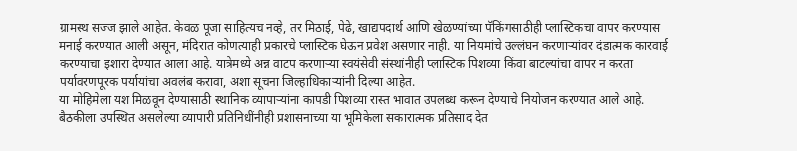ग्रामस्थ सज्ज झाले आहेत. केवळ पूजा साहित्यच नव्हे, तर मिठाई, पेढे, खाद्यपदार्थ आणि खेळण्यांच्या पॅकिंगसाठीही प्लास्टिकचा वापर करण्यास मनाई करण्यात आली असून, मंदिरात कोणत्याही प्रकारचे प्लास्टिक घेऊन प्रवेश असणार नाही. या नियमांचे उल्लंघन करणाऱ्यांवर दंडात्मक कारवाई करण्याचा इशारा देण्यात आला आहे. यात्रेमध्ये अन्न वाटप करणाऱ्या स्वयंसेवी संस्थांनीही प्लास्टिक पिशव्या किंवा बाटल्यांचा वापर न करता पर्यावरणपूरक पर्यायांचा अवलंब करावा, अशा सूचना जिल्हाधिकाऱ्यांनी दिल्या आहेत.
या मोहिमेला यश मिळवून देण्यासाठी स्थानिक व्यापाऱ्यांना कापडी पिशव्या रास्त भावात उपलब्ध करून देण्याचे नियोजन करण्यात आले आहे. बैठकीला उपस्थित असलेल्या व्यापारी प्रतिनिधींनीही प्रशासनाच्या या भूमिकेला सकारात्मक प्रतिसाद देत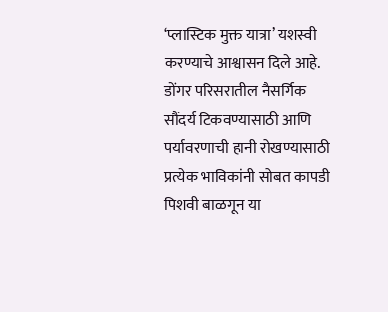‘प्लास्टिक मुक्त यात्रा’ यशस्वी करण्याचे आश्वासन दिले आहे. डोंगर परिसरातील नैसर्गिक सौंदर्य टिकवण्यासाठी आणि पर्यावरणाची हानी रोखण्यासाठी प्रत्येक भाविकांनी सोबत कापडी पिशवी बाळगून या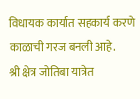विधायक कार्यात सहकार्य करणे काळाची गरज बनली आहे.
श्री क्षेत्र जोतिबा यात्रेत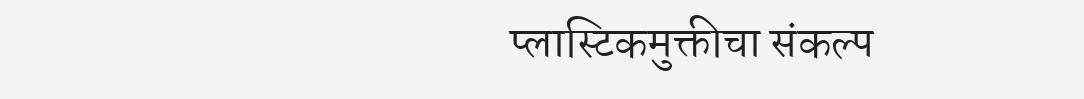प्लास्टिकमुक्तीचा संकल्प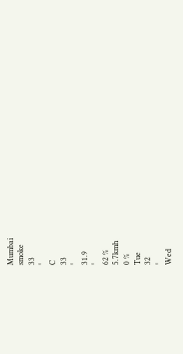Mumbai
smoke
33
°
C
33
°
31.9
°
62 %
5.7kmh
0 %
Tue
32
°
Wed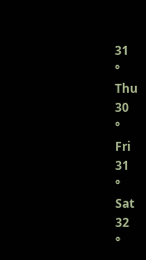31
°
Thu
30
°
Fri
31
°
Sat
32
°